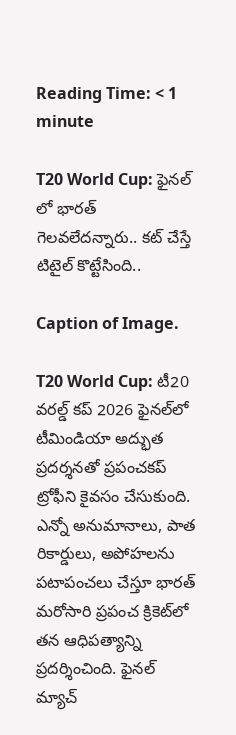Reading Time: < 1 minute

T20 World Cup: ఫైనల్ లో భారత్ గెలవలేదన్నారు.. కట్ చేస్తే టిటైల్ కొట్టేసింది..

Caption of Image.

T20 World Cup: టీ20 వరల్డ్ కప్ 2026 ఫైనల్‌లో టీమిండియా అద్భుత ప్రదర్శనతో ప్రపంచకప్‌ ట్రోఫీని కైవసం చేసుకుంది. ఎన్నో అనుమానాలు, పాత రికార్డులు, అపోహలను పటాపంచలు చేస్తూ భారత్ మరోసారి ప్రపంచ క్రికెట్‌లో తన ఆధిపత్యాన్ని ప్రదర్శించింది. ఫైనల్ మ్యాచ్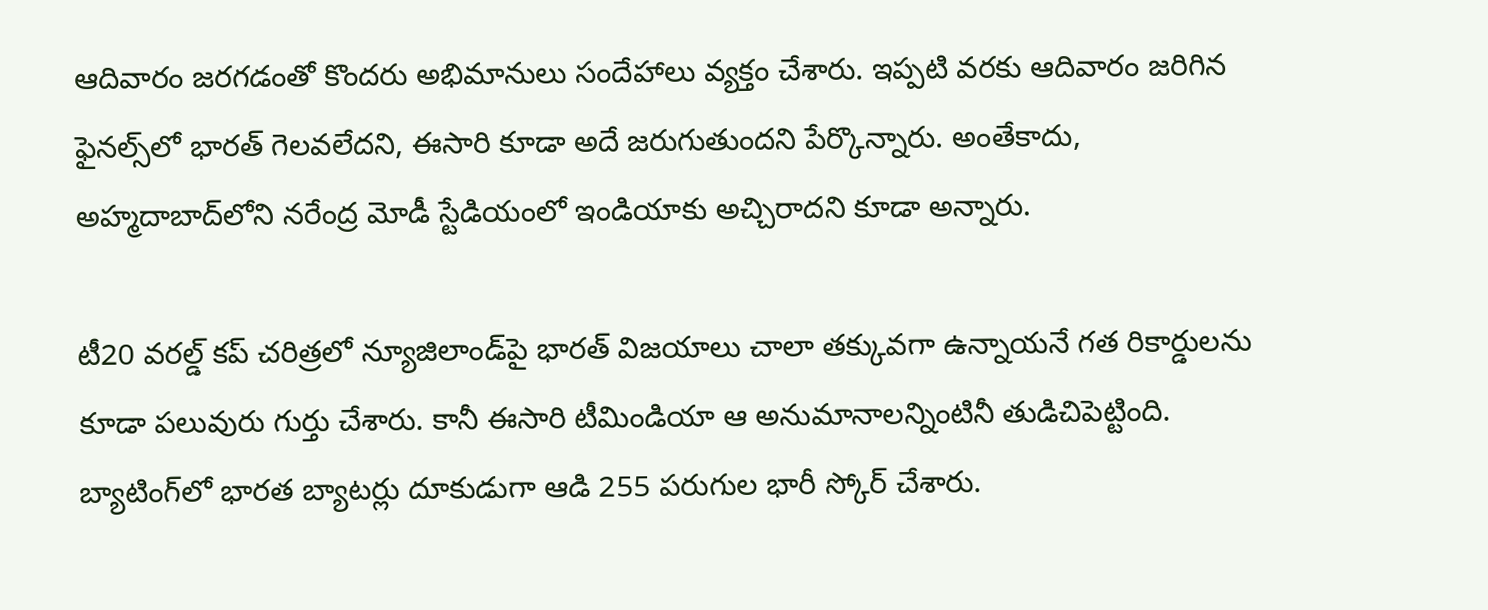ఆదివారం జరగడంతో కొందరు అభిమానులు సందేహాలు వ్యక్తం చేశారు. ఇప్పటి వరకు ఆదివారం జరిగిన ఫైనల్స్‌లో భారత్ గెలవలేదని, ఈసారి కూడా అదే జరుగుతుందని పేర్కొన్నారు. అంతేకాదు, అహ్మదాబాద్‌లోని నరేంద్ర మోడీ స్టేడియంలో ఇండియాకు అచ్చిరాదని కూడా అన్నారు.

టీ20 వరల్డ్ కప్ చరిత్రలో న్యూజిలాండ్‌పై భారత్ విజయాలు చాలా తక్కువగా ఉన్నాయనే గత రికార్డులను కూడా పలువురు గుర్తు చేశారు. కానీ ఈసారి టీమిండియా ఆ అనుమానాలన్నింటినీ తుడిచిపెట్టింది. బ్యాటింగ్‌లో భారత బ్యాటర్లు దూకుడుగా ఆడి 255 పరుగుల భారీ స్కోర్ చేశారు.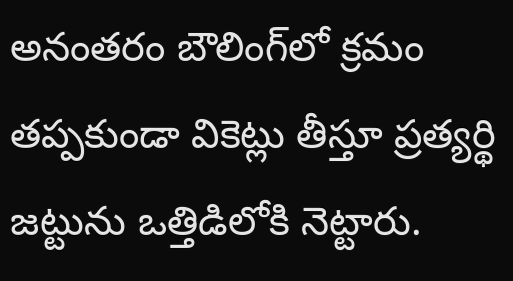అనంతరం బౌలింగ్‌లో క్రమం తప్పకుండా వికెట్లు తీస్తూ ప్రత్యర్థి జట్టును ఒత్తిడిలోకి నెట్టారు.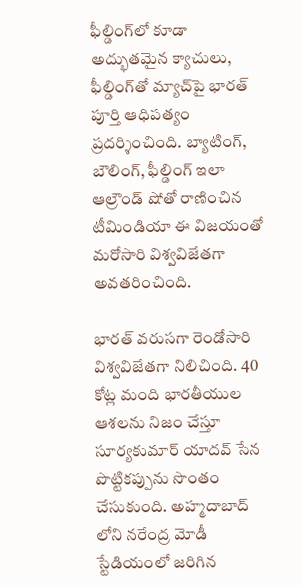ఫీల్డింగ్‌లో కూడా అద్భుతమైన క్యాచులు, ఫీల్డింగ్‌తో మ్యాచ్‌పై భారత్ పూర్తి ఆధిపత్యం ప్రదర్శించింది. బ్యాటింగ్, బౌలింగ్, ఫీల్డింగ్ ఇలా ఆల్రౌండ్ షోతో రాణించిన టీమిండియా ఈ విజయంతో మరోసారి విశ్వవిజేతగా అవతరించింది.

భారత్ వరుసగా రెండోసారి విశ్వవిజేతగా నిలిచింది. 40 కోట్ల మంది భారతీయుల ఆశలను నిజం చేస్తూ సూర్యకుమార్ యాదవ్ సేన పొట్టికప్పును సొంతం చేసుకుంది. అహ్మదాబాద్ లోని నరేంద్ర మోడీ స్టేడియంలో జరిగిన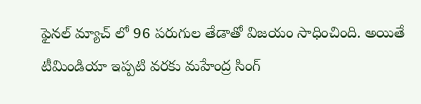ఫైనల్ మ్యాచ్ లో 96 పరుగుల తేడాతో విజయం సాధించింది. అయితే టీమిండియా ఇప్పటి వరకు మహేంద్ర సింగ్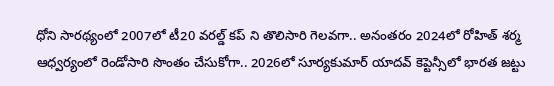ధోని సారథ్యంలో 2007లో టీ20 వరల్డ్ కప్ ని తొలిసారి గెలవగా.. అనంతరం 2024లో రోహిత్ శర్మ ఆధ్వర్యంలో రెండోసారి సొంతం చేసుకోగా.. 2026లో సూర్యకుమార్ యాదవ్ కెప్టెన్సీలో భారత జట్టు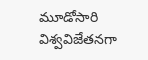మూడోసారి విశ్వవిజేతనగా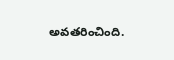అవతరించింది.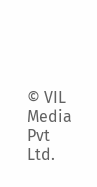© VIL Media Pvt Ltd.